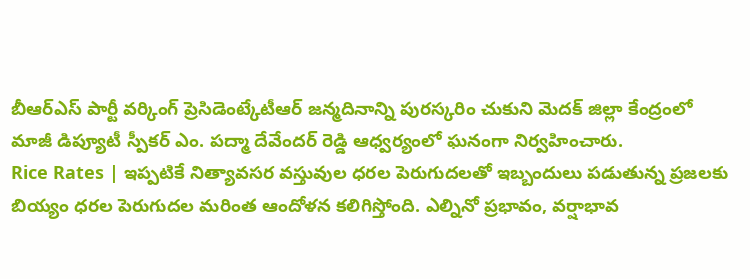బీఆర్ఎస్ పార్టీ వర్కింగ్ ప్రెసిడెంట్కేటీఆర్ జన్మదినాన్ని పురస్కరిం చుకుని మెదక్ జిల్లా కేంద్రంలో మాజీ డిప్యూటీ స్పీకర్ ఎం. పద్మా దేవేందర్ రెడ్డి ఆధ్వర్యంలో ఘనంగా నిర్వహించారు.
Rice Rates | ఇప్పటికే నిత్యావసర వస్తువుల ధరల పెరుగుదలతో ఇబ్బందులు పడుతున్న ప్రజలకు బియ్యం ధరల పెరుగుదల మరింత ఆందోళన కలిగిస్తోంది. ఎల్నినో ప్రభావం, వర్షాభావ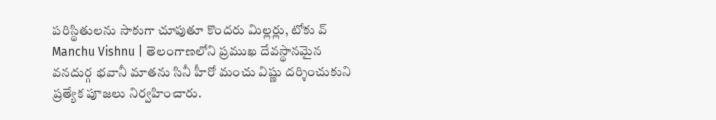పరిస్థితులను సాకుగా చూపుతూ కొందరు మిల్లర్లు, టోకు వ్
Manchu Vishnu | తెలంగాణలోని ప్రముఖ దేవస్థానమైన వనదుర్గ భవానీ మాతను సినీ హీరో మంచు విష్ణు దర్శించుకుని ప్రత్యేక పూజలు నిర్వహించారు.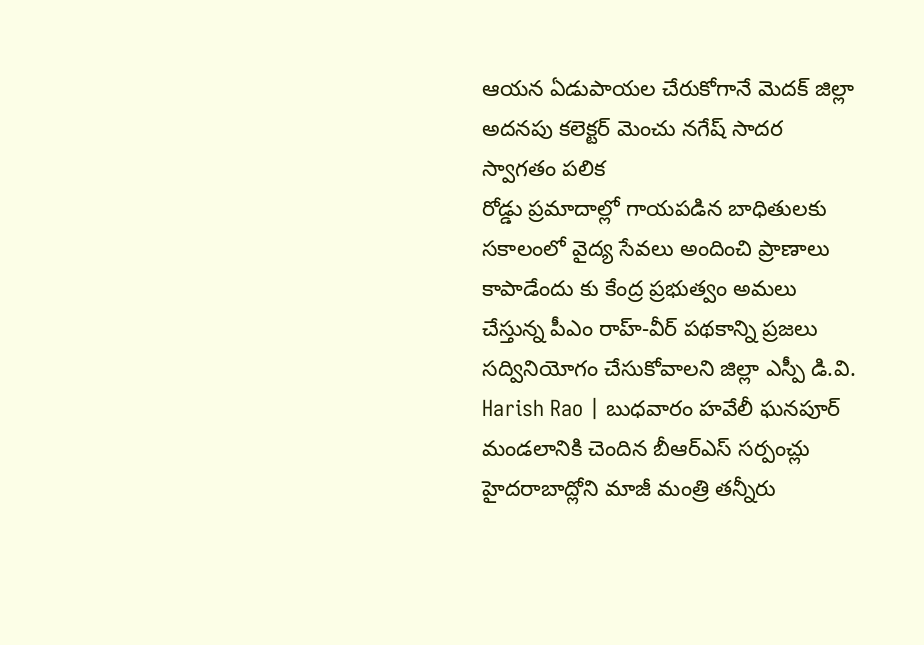ఆయన ఏడుపాయల చేరుకోగానే మెదక్ జిల్లా అదనపు కలెక్టర్ మెంచు నగేష్ సాదర స్వాగతం పలిక
రోడ్డు ప్రమాదాల్లో గాయపడిన బాధితులకు సకాలంలో వైద్య సేవలు అందించి ప్రాణాలు కాపాడేందు కు కేంద్ర ప్రభుత్వం అమలు చేస్తున్న పీఎం రాహ్-వీర్ పథకాన్ని ప్రజలు సద్వినియోగం చేసుకోవాలని జిల్లా ఎస్పీ డి.వి.
Harish Rao | బుధవారం హవేలీ ఘనపూర్ మండలానికి చెందిన బీఆర్ఎస్ సర్పంచ్లు హైదరాబాద్లోని మాజీ మంత్రి తన్నీరు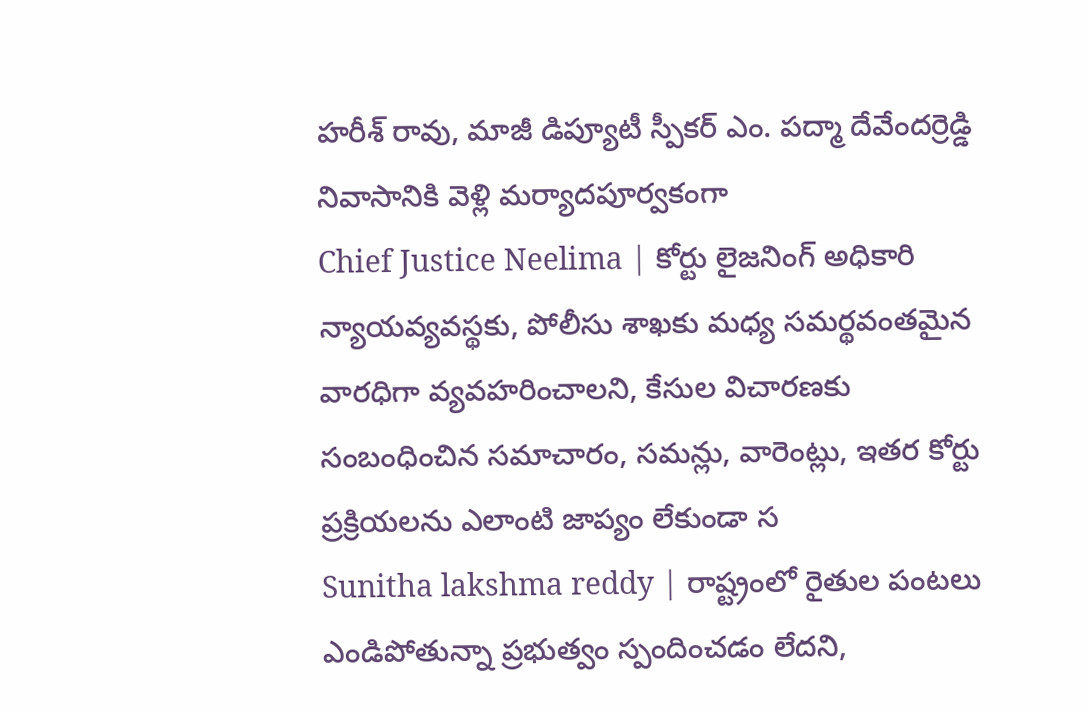హరీశ్ రావు, మాజీ డిప్యూటీ స్పీకర్ ఎం. పద్మా దేవేందర్రెడ్డి నివాసానికి వెళ్లి మర్యాదపూర్వకంగా
Chief Justice Neelima | కోర్టు లైజనింగ్ అధికారి న్యాయవ్యవస్థకు, పోలీసు శాఖకు మధ్య సమర్థవంతమైన వారధిగా వ్యవహరించాలని, కేసుల విచారణకు సంబంధించిన సమాచారం, సమన్లు, వారెంట్లు, ఇతర కోర్టు ప్రక్రియలను ఎలాంటి జాప్యం లేకుండా స
Sunitha lakshma reddy | రాష్ట్రంలో రైతుల పంటలు ఎండిపోతున్నా ప్రభుత్వం స్పందించడం లేదని,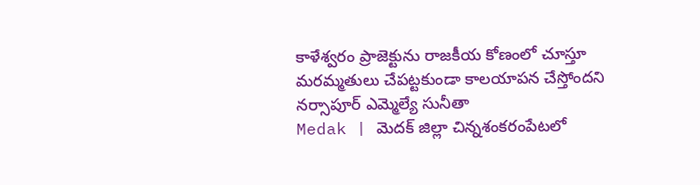కాళేశ్వరం ప్రాజెక్టును రాజకీయ కోణంలో చూస్తూ మరమ్మతులు చేపట్టకుండా కాలయాపన చేస్తోందని నర్సాపూర్ ఎమ్మెల్యే సునీతా
Medak | మెదక్ జిల్లా చిన్నశంకరంపేటలో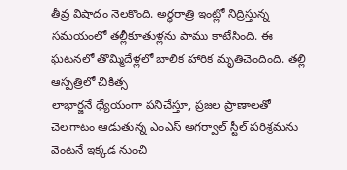తీవ్ర విషాదం నెలకొంది. అర్ధరాత్రి ఇంట్లో నిద్రిస్తున్న సమయంలో తల్లీకూతుళ్లను పాము కాటేసింది. ఈ ఘటనలో తొమ్మిదేళ్లలో బాలిక హారిక మృతిచెందింది. తల్లి ఆస్పత్రిలో చికిత్స
లాభార్జనే ధ్యేయంగా పనిచేస్తూ, ప్రజల ప్రాణాలతో చెలగాటం ఆడుతున్న ఎంఎస్ అగర్వాల్ స్టీల్ పరిశ్రమను వెంటనే ఇక్కడ నుంచి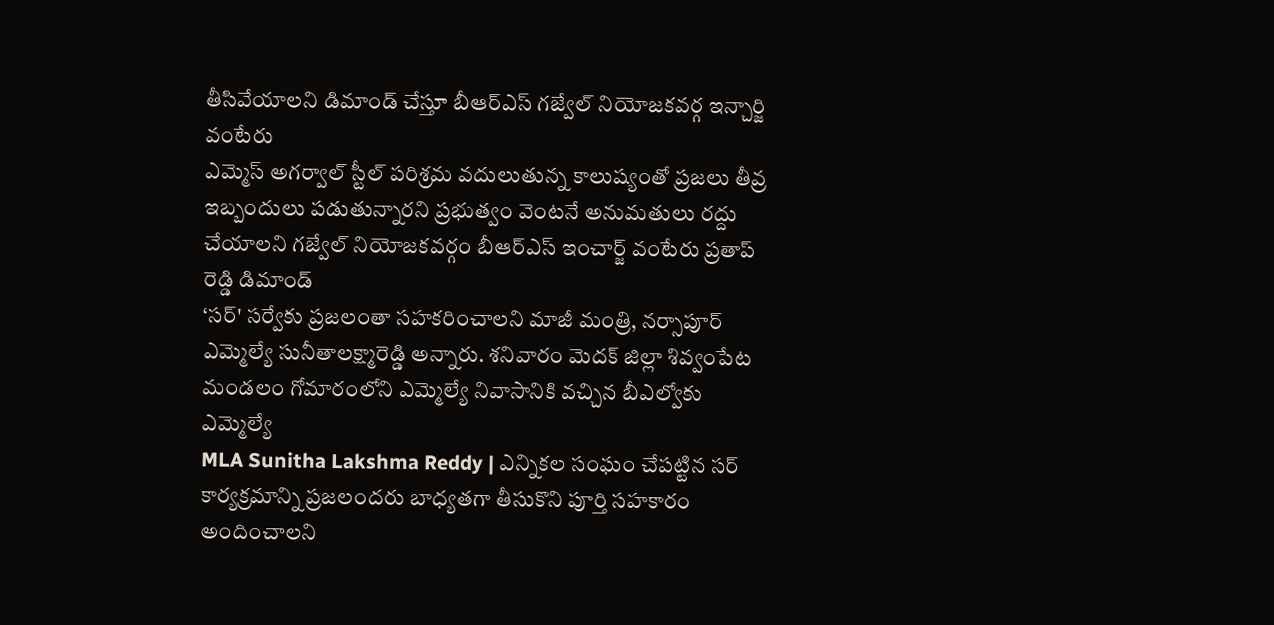తీసివేయాలని డిమాండ్ చేస్తూ బీఆర్ఎస్ గజ్వేల్ నియోజకవర్గ ఇన్చార్జి వంటేరు
ఎమ్మెస్ అగర్వాల్ స్టీల్ పరిశ్రమ వదులుతున్న కాలుష్యంతో ప్రజలు తీవ్ర ఇబ్బందులు పడుతున్నారని ప్రభుత్వం వెంటనే అనుమతులు రద్దు చేయాలని గజ్వేల్ నియోజకవర్గం బీఆర్ఎస్ ఇంచార్జ్ వంటేరు ప్రతాప్ రెడ్డి డిమాండ్
‘సర్' సర్వేకు ప్రజలంతా సహకరించాలని మాజీ మంత్రి, నర్సాపూర్ ఎమ్మెల్యే సునీతాలక్ష్మారెడ్డి అన్నారు. శనివారం మెదక్ జిల్లా శివ్వంపేట మండలం గోమారంలోని ఎమ్మెల్యే నివాసానికి వచ్చిన బీఎల్వోకు ఎమ్మెల్యే
MLA Sunitha Lakshma Reddy | ఎన్నికల సంఘం చేపట్టిన సర్ కార్యక్రమాన్ని ప్రజలందరు బాధ్యతగా తీసుకొని పూర్తి సహకారం అందించాలని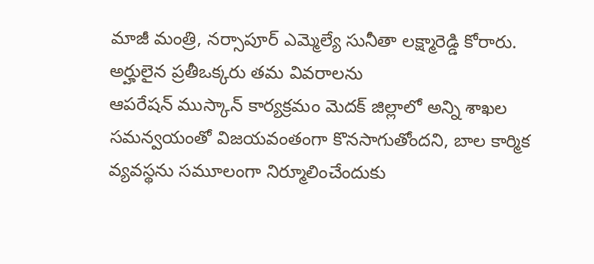మాజీ మంత్రి, నర్సాపూర్ ఎమ్మెల్యే సునీతా లక్ష్మారెడ్డి కోరారు. అర్హులైన ప్రతీఒక్కరు తమ వివరాలను
ఆపరేషన్ ముస్కాన్ కార్యక్రమం మెదక్ జిల్లాలో అన్ని శాఖల సమన్వయంతో విజయవంతంగా కొనసాగుతోందని, బాల కార్మిక వ్యవస్థను సమూలంగా నిర్మూలించేందుకు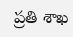ప్రతి శాఖ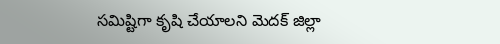సమిష్టిగా కృషి చేయాలని మెదక్ జిల్లా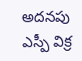అదనపు ఎస్పీ విక్ర